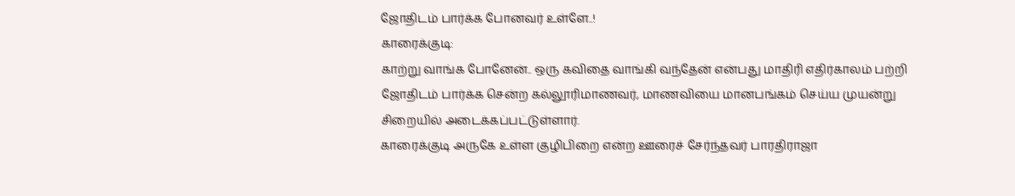ஜோதிடம் பார்க்க போனவர் உள்ளே..!
காரைக்குடி:
காற்று வாங்க போனேன்.. ஒரு கவிதை வாங்கி வந்தேன் என்பது மாதிரி எதிர்காலம் பற்றி ஜோதிடம் பார்க்க சென்ற கல்லூரிமாணவர், மாணவியை மானபங்கம் செய்ய முயன்று சிறையில் அடைக்கப்பட்டுள்ளார்.
காரைக்குடி அருகே உள்ள குழிபிறை என்ற ஊரைச் சேர்ந்தவர் பாரதிராஜா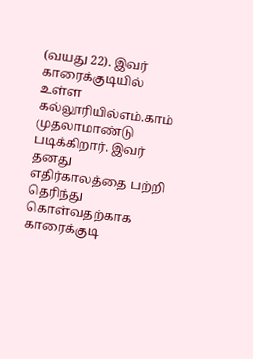(வயது 22). இவர் காரைக்குடியில் உள்ள கல்லூரியில்எம்.காம் முதலாமாண்டு படிக்கிறார். இவர் தனது எதிர்காலத்தை பற்றி தெரிந்து கொள்வதற்காக காரைக்குடி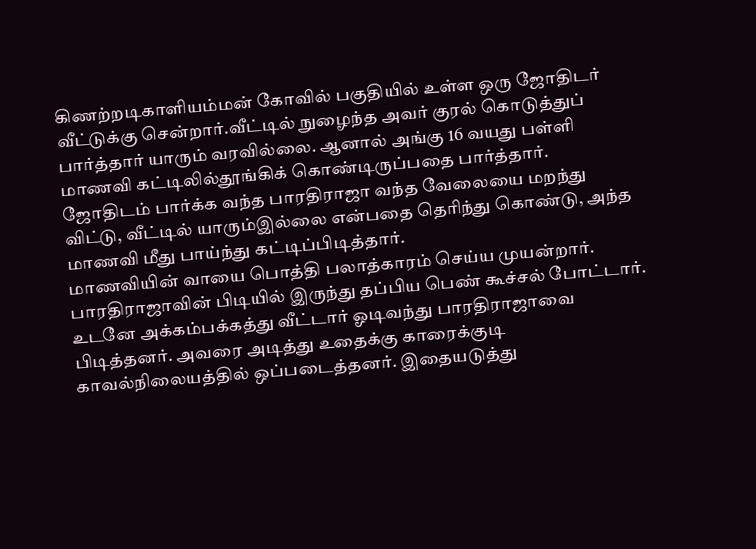கிணற்றடிகாளியம்மன் கோவில் பகுதியில் உள்ள ஒரு ஜோதிடர் வீட்டுக்கு சென்றார்.வீட்டில் நுழைந்த அவர் குரல் கொடுத்துப் பார்த்தார் யாரும் வரவில்லை. ஆனால் அங்கு 16 வயது பள்ளி மாணவி கட்டிலில்தூங்கிக் கொண்டிருப்பதை பார்த்தார். ஜோதிடம் பார்க்க வந்த பாரதிராஜா வந்த வேலையை மறந்து விட்டு, வீட்டில் யாரும்இல்லை என்பதை தெரிந்து கொண்டு, அந்த மாணவி மீது பாய்ந்து கட்டிப்பிடித்தார்.
மாணவியின் வாயை பொத்தி பலாத்காரம் செய்ய முயன்றார். பாரதிராஜாவின் பிடியில் இருந்து தப்பிய பெண் கூச்சல் போட்டார்.
உடனே அக்கம்பக்கத்து வீட்டார் ஓடிவந்து பாரதிராஜாவை பிடித்தனர். அவரை அடித்து உதைக்கு காரைக்குடி காவல்நிலையத்தில் ஒப்படைத்தனர். இதையடுத்து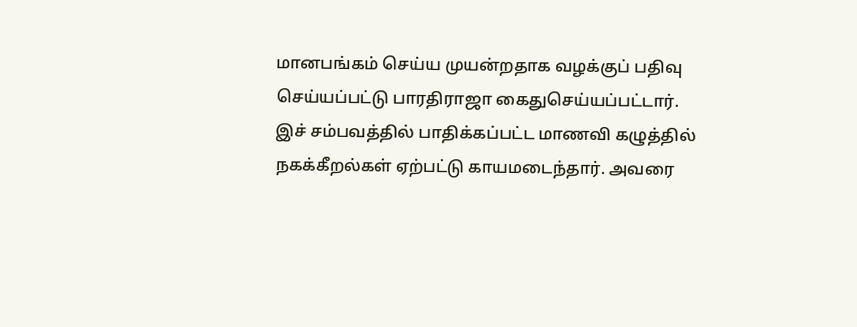மானபங்கம் செய்ய முயன்றதாக வழக்குப் பதிவு செய்யப்பட்டு பாரதிராஜா கைதுசெய்யப்பட்டார்.
இச் சம்பவத்தில் பாதிக்கப்பட்ட மாணவி கழுத்தில் நகக்கீறல்கள் ஏற்பட்டு காயமடைந்தார். அவரை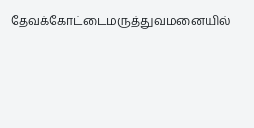தேவக்கோட்டைமருத்துவமனையில்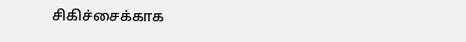சிகிச்சைக்காக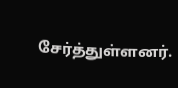சேர்த்துள்ளனர்.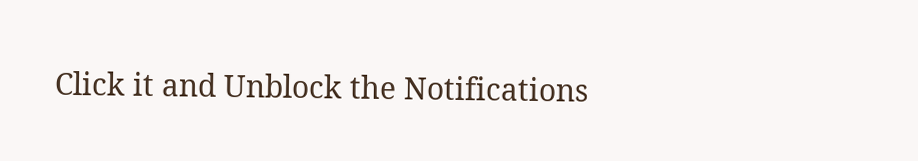Click it and Unblock the Notifications